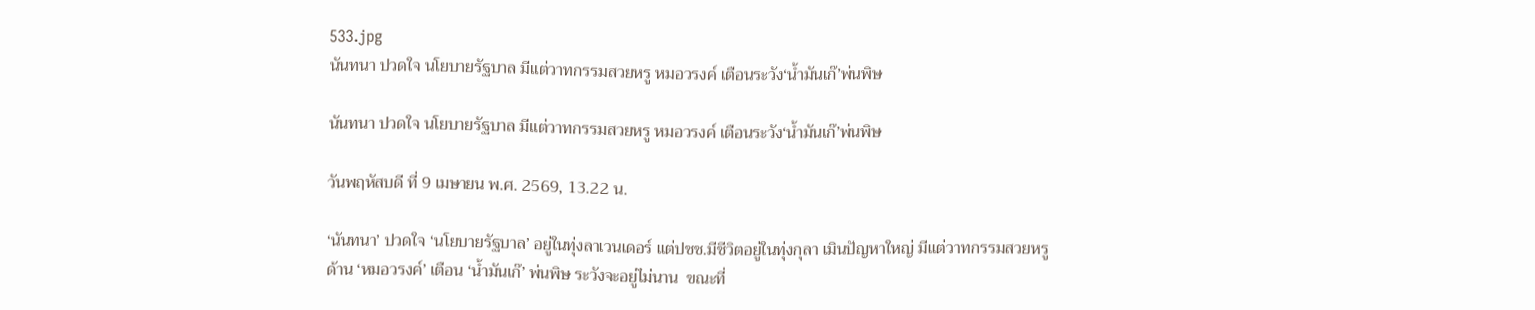533.jpg
นันทนา ปวดใจ นโยบายรัฐบาล มีแต่วาทกรรมสวยหรู หมอวรงค์ เตือนระวัง‘น้ำมันเก๊’พ่นพิษ

นันทนา ปวดใจ นโยบายรัฐบาล มีแต่วาทกรรมสวยหรู หมอวรงค์ เตือนระวัง‘น้ำมันเก๊’พ่นพิษ

วันพฤหัสบดี ที่ 9 เมษายน พ.ศ. 2569, 13.22 น.

‘นันทนา’ ปวดใจ ‘นโยบายรัฐบาล’ อยู่ในทุ่งลาเวนเดอร์ แต่ปชช.มีชีวิตอยู่ในทุ่งกุลา เมินปัญหาใหญ่ มีแต่วาทกรรมสวยหรู ด้าน ‘หมอวรงค์’ เตือน ‘น้ำมันเก๊’ พ่นพิษ ระวังจะอยู่ไม่นาน  ขณะที่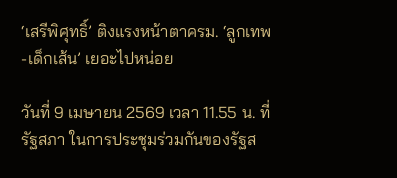‘เสรีพิศุทธิ์’ ติงแรงหน้าตาครม. ‘ลูกเทพ-เด็กเส้น’ เยอะไปหน่อย

วันที่ 9 เมษายน 2569 เวลา 11.55 น. ที่รัฐสภา ในการประชุมร่วมกันของรัฐส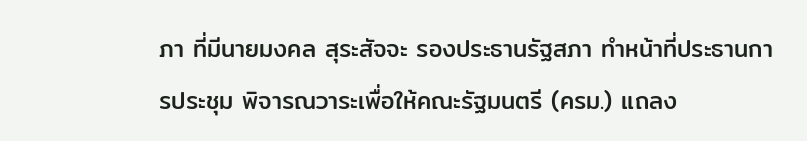ภา ที่มีนายมงคล สุระสัจจะ รองประธานรัฐสภา ทำหน้าที่ประธานการประชุม พิจารณวาระเพื่อให้คณะรัฐมนตรี (ครม.) แถลง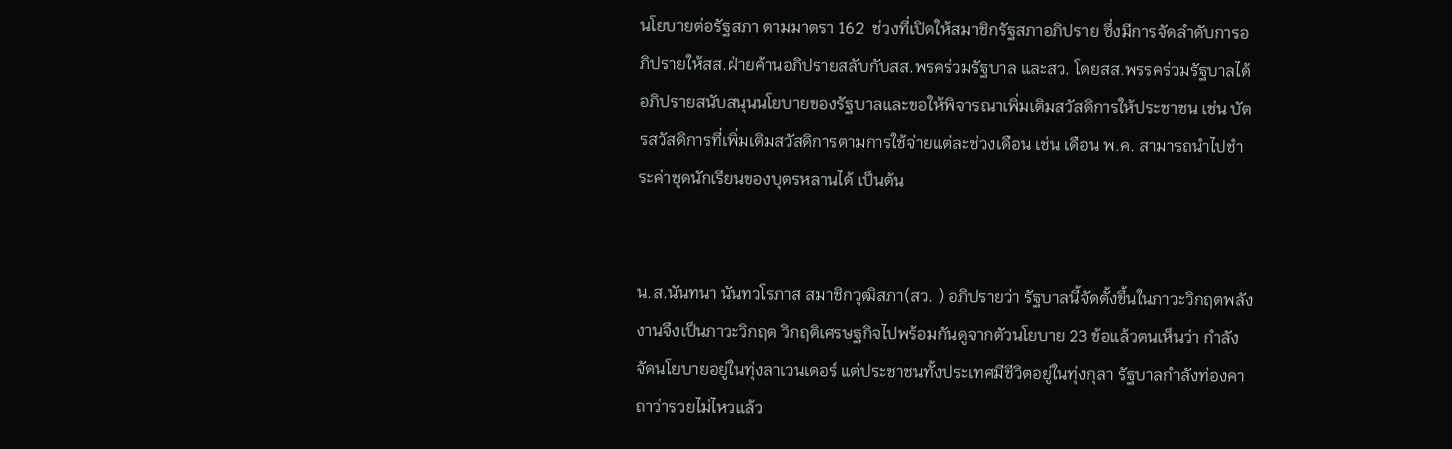นโยบายต่อรัฐสภา ตามมาตรา 162  ช่วงที่เปิดให้สมาชิกรัฐสภาอภิปราย ซึ่งมีการจัดลำดับการอภิปรายให้สส.ฝ่ายค้านอภิปรายสลับกับสส.พรคร่วมรัฐบาล และสว. โดยสส.พรรคร่วมรัฐบาลได้อภิปรายสนับสนุนนโยบายของรัฐบาลและขอให้พิจารณาเพิ่มเติมสวัสดิการให้ประชาชน เช่น บัตรสวัสดิการที่เพิ่มเติมสวัสดิการตามการใช้จ่ายแต่ละช่วงเดือน เช่น เดือน พ.ค. สามารถนำไปชำระค่าชุดนักเรียนของบุตรหลานได้ เป็นต้น


น.ส.นันทนา นันทวโรภาส สมาชิกวุฒิสภา(สว. ) อภิปรายว่า รัฐบาลนี้จัดตั้งขึ้นในภาวะวิกฤตพลังงานจึงเป็นภาวะวิกฤต วิกฤติเศรษฐกิจไปพร้อมกันดูจากตัวนโยบาย 23 ข้อแล้วตนเห็นว่า กำลังจัดนโยบายอยู่ในทุ่งลาเวนเดอร์ แต่ประชาชนทั้งประเทศมีชีวิตอยู่ในทุ่งกุลา รัฐบาลกำลังท่องคาถาว่ารวยไม่ไหวแล้ว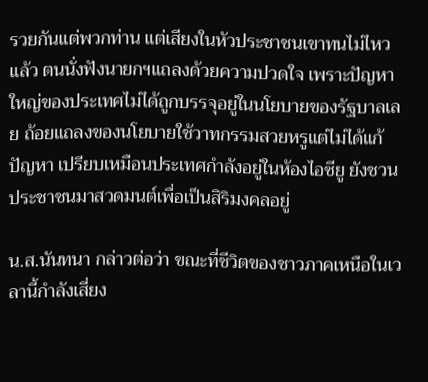รวยกันแต่พวกท่าน แต่เสียงในหัวประชาชนเขาทนไม่ไหวแล้ว ตนนั่งฟังนายกฯแถลงด้วยความปวดใจ เพราะปัญหาใหญ่ของประเทศไม่ได้ถูกบรรจุอยู่ในนโยบายของรัฐบาลเลย ถ้อยแถลงของนโยบายใช้วาทกรรมสวยหรูแต่ไม่ได้แก้ปัญหา เปรียบเหมือนประเทศกำลังอยู่ในห้องไอซียู ยังชวนประชาชนมาสวดมนต์เพื่อเป็นสิริมงคลอยู่

น.ส.นันทนา กล่าวต่อว่า ขณะที่ชีวิตของชาวภาคเหนือในเวลานี้กำลังเสี่ยง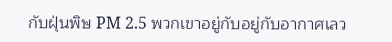กับฝุ่นพิษ PM 2.5 พวกเขาอยู่กับอยู่กับอากาศเลว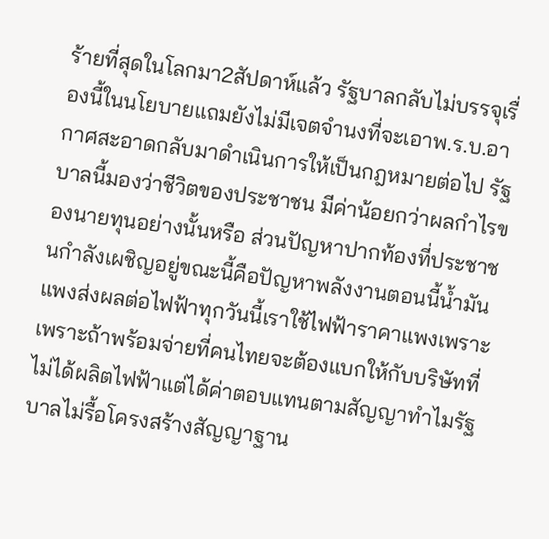ร้ายที่สุดในโลกมา2สัปดาห์แล้ว รัฐบาลกลับไม่บรรจุเรื่องนี้ในนโยบายแถมยังไม่มีเจตจำนงที่จะเอาพ.ร.บ.อากาศสะอาดกลับมาดำเนินการให้เป็นกฎหมายต่อไป รัฐบาลนี้มองว่าชีวิตของประชาชน มีค่าน้อยกว่าผลกำไรของนายทุนอย่างนั้นหรือ ส่วนปัญหาปากท้องที่ประชาชนกำลังเผชิญอยู่ขณะนี้คือปัญหาพลังงานตอนนี้น้ำมันแพงส่งผลต่อไฟฟ้าทุกวันนี้เราใช้ไฟฟ้าราคาแพงเพราะ เพราะถ้าพร้อมจ่ายที่คนไทยจะต้องแบกให้กับบริษัทที่ไม่ได้ผลิตไฟฟ้าแต่ได้ค่าตอบแทนตามสัญญาทำไมรัฐบาลไม่รื้อโครงสร้างสัญญาฐาน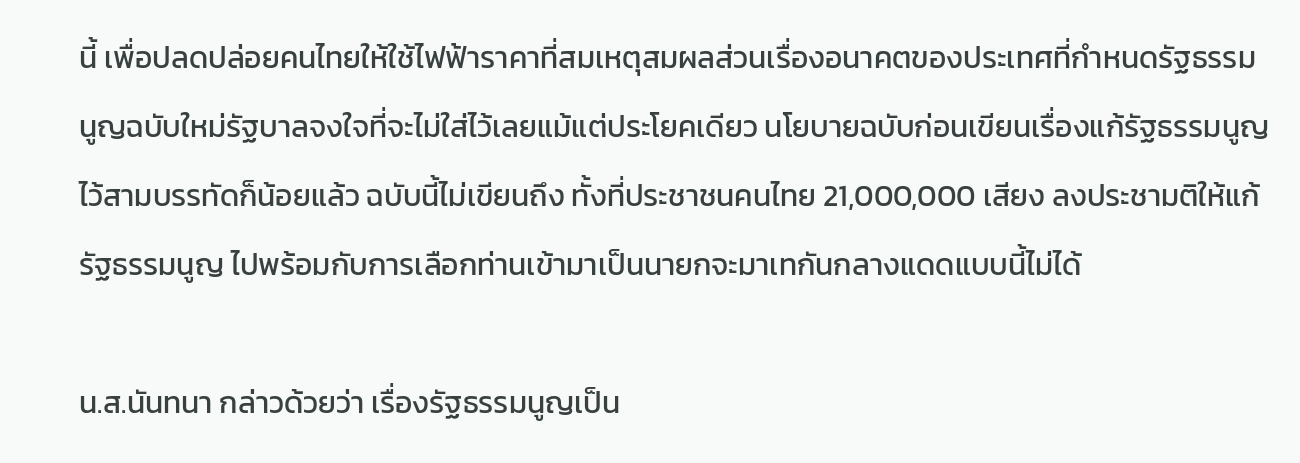นี้ เพื่อปลดปล่อยคนไทยให้ใช้ไฟฟ้าราคาที่สมเหตุสมผลส่วนเรื่องอนาคตของประเทศที่กำหนดรัฐธรรมนูญฉบับใหม่รัฐบาลจงใจที่จะไม่ใส่ไว้เลยแม้แต่ประโยคเดียว นโยบายฉบับก่อนเขียนเรื่องแก้รัฐธรรมนูญไว้สามบรรทัดก็น้อยแล้ว ฉบับนี้ไม่เขียนถึง ทั้งที่ประชาชนคนไทย 21,000,000 เสียง ลงประชามติให้แก้รัฐธรรมนูญ ไปพร้อมกับการเลือกท่านเข้ามาเป็นนายกจะมาเทกันกลางแดดแบบนี้ไม่ได้

น.ส.นันทนา กล่าวด้วยว่า เรื่องรัฐธรรมนูญเป็น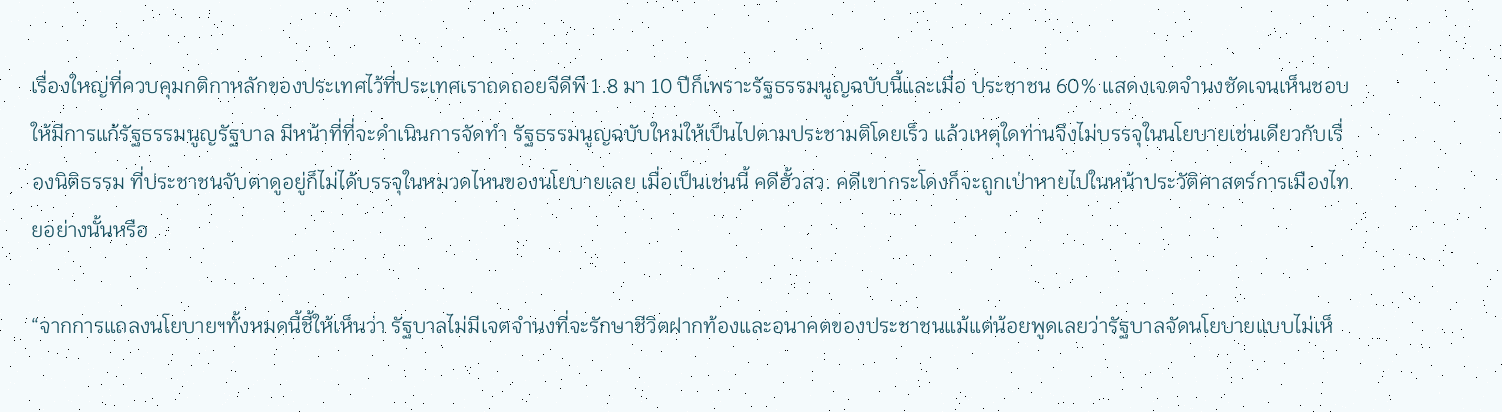เรื่องใหญ่ที่ควบคุมกติกาหลักของประเทศไว้ที่ประเทศเราถดถอยจีดีพี 1.8 มา 10 ปีก็เพราะรัฐธรรมนูญฉบับนี้และเมื่อ ประชาชน 60% แสดงเจตจำนงชัดเจนเห็นชอบให้มีการแก้รัฐธรรมนูญรัฐบาล มีหน้าที่ที่จะดำเนินการจัดทำ รัฐธรรมนูญฉบับใหม่ให้เป็นไปตามประชามติโดยเร็ว แล้วเหตุใดท่านจึงไม่บรรจุในนโยบายเช่นเดียวกับเรื่องนิติธรรม ที่ประชาชนจับตาดูอยู่ก็ไม่ได้บรรจุในหมวดไหนของนโยบายเลย เมื่อเป็นเช่นนี้ คดีฮั้วสว. คดีเขากระโดงก็จะถูกเป่าหายไปในหน้าประวัติศาสตร์การเมืองไทยอย่างนั้นหรือ

“จากการแถลงนโยบายฯทั้งหมดนี้ชี้ให้เห็นว่า รัฐบาลไม่มีเจตจำนงที่จะรักษาชีวิตฝากท้องและอนาคตของประชาชนแม้แต่น้อยพูดเลยว่ารัฐบาลจัดนโยบายแบบไม่เห็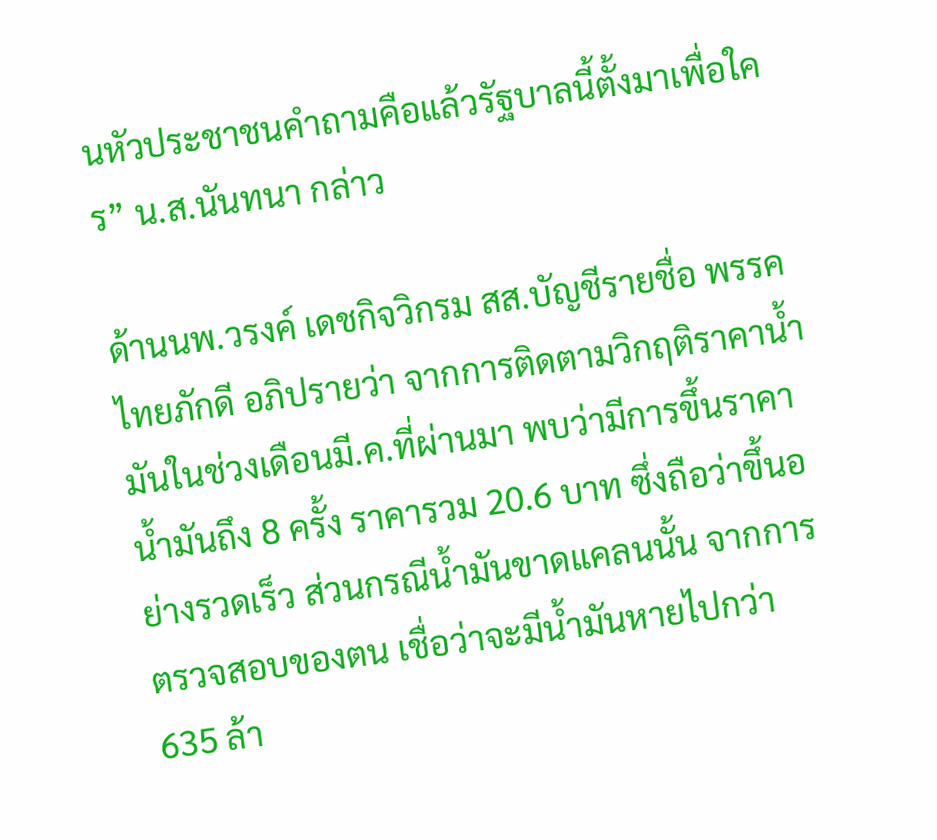นหัวประชาชนคำถามคือแล้วรัฐบาลนี้ตั้งมาเพื่อใคร” น.ส.นันทนา กล่าว

ด้านนพ.วรงค์ เดชกิจวิกรม สส.บัญชีรายชื่อ พรรคไทยภักดี อภิปรายว่า จากการติดตามวิกฤติราคาน้ำมันในช่วงเดือนมี.ค.ที่ผ่านมา พบว่ามีการขึ้นราคาน้ำมันถึง 8 ครั้ง ราคารวม 20.6 บาท ซึ่งถือว่าขึ้นอย่างรวดเร็ว ส่วนกรณีน้ำมันขาดแคลนนั้น จากการตรวจสอบของตน เชื่อว่าจะมีน้ำมันหายไปกว่า 635 ล้า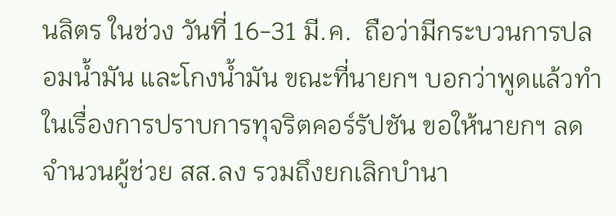นลิตร ในช่วง วันที่ 16-31 มี.ค.  ถือว่ามีกระบวนการปลอมน้ำมัน และโกงน้ำมัน ขณะที่นายกฯ บอกว่าพูดแล้วทำในเรื่องการปราบการทุจริตคอร์รัปชัน ขอให้นายกฯ ลดจำนวนผู้ช่วย สส.ลง รวมถึงยกเลิกบำนา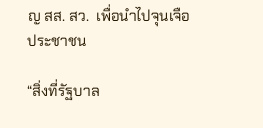ญ สส. สว.  เพื่อนำไปจุนเจือประชาชน

“สิ่งที่รัฐบาล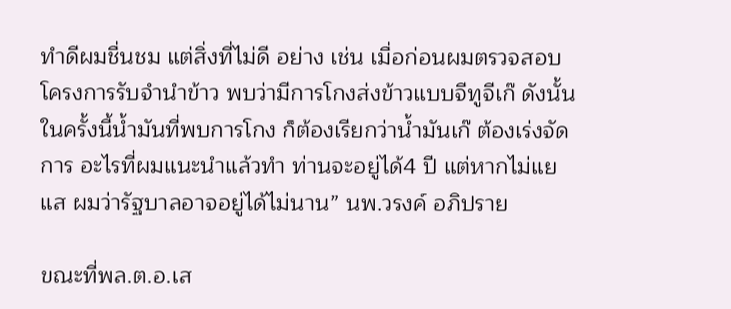ทำดีผมชื่นชม แต่สิ่งที่ไม่ดี อย่าง เช่น เมื่อก่อนผมตรวจสอบโครงการรับจำนำข้าว พบว่ามีการโกงส่งข้าวแบบจีทูจีเก๊ ดังนั้นในครั้งนี้น้ำมันที่พบการโกง ก็ต้องเรียกว่าน้ำมันเก๊ ต้องเร่งจัดการ อะไรที่ผมแนะนำแล้วทำ ท่านจะอยู่ได้4 ปี แต่หากไม่แยแส ผมว่ารัฐบาลอาจอยู่ได้ไม่นาน” นพ.วรงค์ อภิปราย

ขณะที่พล.ต.อ.เส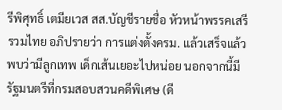รีพิศุทธิ์ เตมียเวส สส.บัญชีรายชื่อ หัวหน้าพรรคเสรีรวมไทย อภิปรายว่า การแต่งตั้งครม. แล้วเสร็จแล้ว พบว่ามีลูกเทพ เด็กเส้นเยอะไปหน่อย นอกจากนี้มีรัฐมนตรีที่กรมสอบสวนคดีพิเศษ (ดี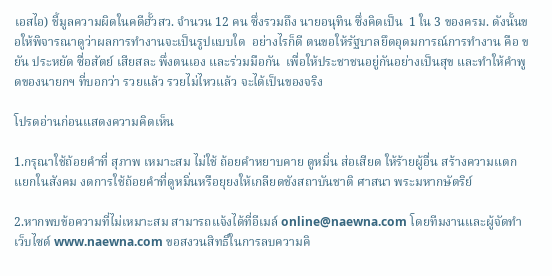เอสไอ) ชี้มูลความผิดในคดีฮั้วสว. จำนวน 12 คน ซึ่งรวมถึง นายอนุทิน ซึ่งคิดเป็น  1 ใน 3 ของครม. ดังนั้นขอให้พิจารณาดูว่าผลการทำงานจะเป็นรูปแบบใด  อย่างไรก็ดี ตนขอให้รัฐบาลยึดอุดมการณ์การทำงาน คือ ขยัน ประหยัด ซื่อสัตย์ เสียสละ พึ่งตนเอง และร่วมมือกัน  เพื่อให้ประชาชนอยู่กันอย่างเป็นสุข และทำให้คำพูดของนายกฯ ที่บอกว่า รวยแล้ว รวยไม่ไหวแล้ว จะได้เป็นของจริง

โปรดอ่านก่อนแสดงความคิดเห็น

1.กรุณาใช้ถ้อยคำที่ สุภาพ เหมาะสม ไม่ใช้ ถ้อยคำหยาบคาย ดูหมิ่น ส่อเสียด ให้ร้ายผู้อื่น สร้างความแตกแยกในสังคม งดการใช้ถ้อยคำที่ดูหมิ่นหรือยุยงให้เกลียดชังสถาบันชาติ ศาสนา พระมหากษัตริย์

2.หากพบข้อความที่ไม่เหมาะสม สามารถแจ้งได้ที่อีเมล์ online@naewna.com โดยทีมงานและผู้จัดทำเว็บไซด์ www.naewna.com ขอสงวนสิทธิ์ในการลบความคิ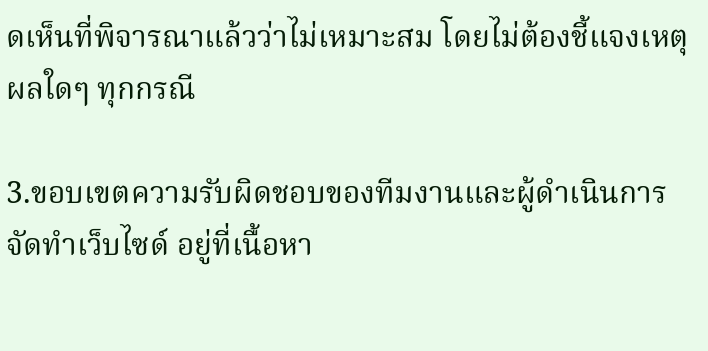ดเห็นที่พิจารณาแล้วว่าไม่เหมาะสม โดยไม่ต้องชี้แจงเหตุผลใดๆ ทุกกรณี

3.ขอบเขตความรับผิดชอบของทีมงานและผู้ดำเนินการจัดทำเว็บไซด์ อยู่ที่เนื้อหา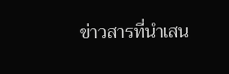ข่าวสารที่นำเสน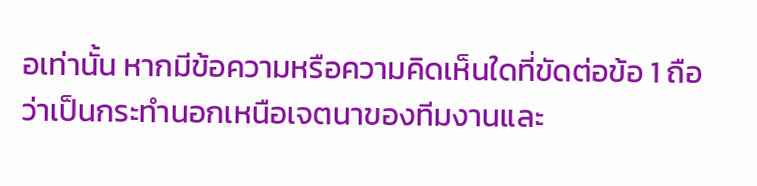อเท่านั้น หากมีข้อความหรือความคิดเห็นใดที่ขัดต่อข้อ 1 ถือว่าเป็นกระทำนอกเหนือเจตนาของทีมงานและ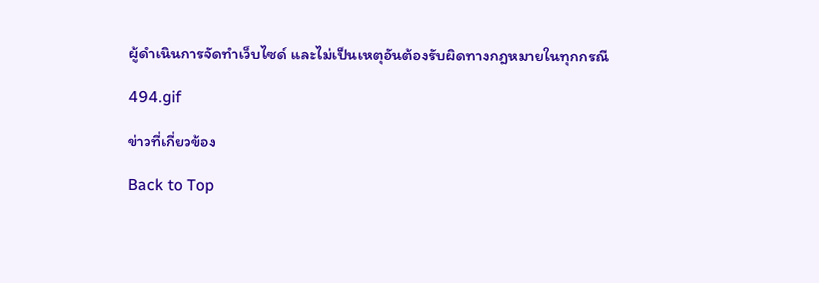ผู้ดำเนินการจัดทำเว็บไซด์ และไม่เป็นเหตุอันต้องรับผิดทางกฎหมายในทุกกรณี

494.gif

ข่าวที่เกี่ยวข้อง

Back to Top